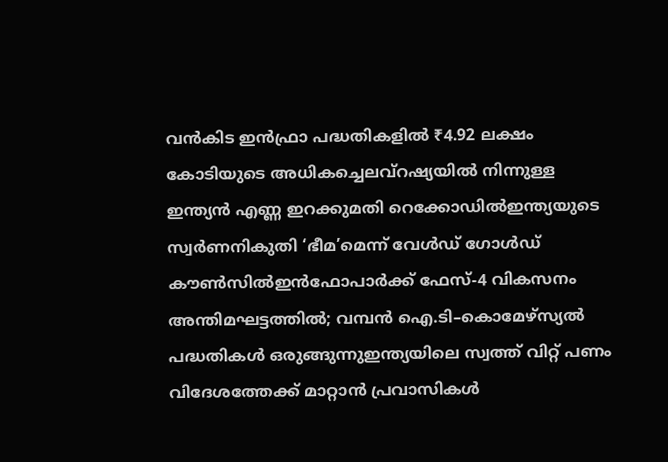വൻകിട ഇൻഫ്രാ പദ്ധതികളിൽ ₹4.92 ലക്ഷം കോടിയുടെ അധികച്ചെലവ്റഷ്യയില്‍ നിന്നുള്ള ഇന്ത്യൻ എണ്ണ ഇറക്കുമതി റെക്കോഡില്‍ഇന്ത്യയുടെ സ്വർണനികുതി ‘ഭീമ’മെന്ന് വേൾഡ് ഗോൾഡ് കൗൺസിൽഇൻഫോപാർക്ക് ഫേസ്-4 വികസനം അന്തിമഘട്ടത്തിൽ; വമ്പൻ ഐ.ടി–കൊമേഴ്സ്യൽ പദ്ധതികൾ ഒരുങ്ങുന്നുഇന്ത്യയിലെ സ്വത്ത് വിറ്റ് പണം വിദേശത്തേക്ക് മാറ്റാന്‍ പ്രവാസികള്‍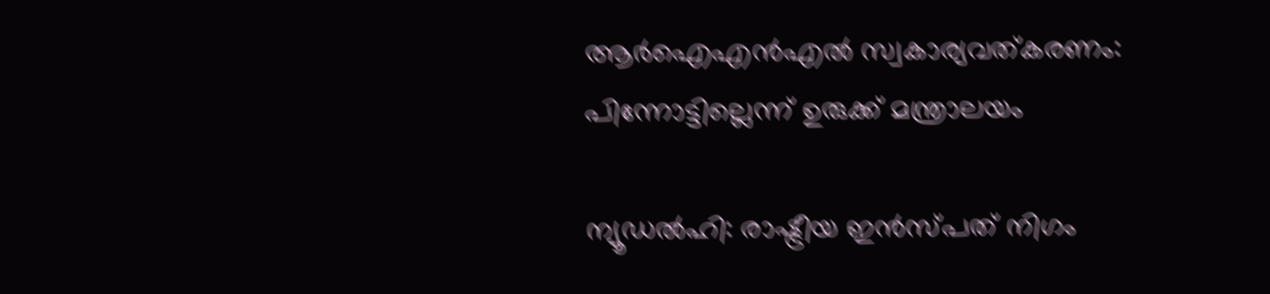ആർഐഎൻഎൽ സ്വകാര്യവത്കരണം: പിന്നോട്ടില്ലെന്ന് ഉരുക്ക് മന്ത്രാലയം

ന്യൂഡൽഹി: രാഷ്ട്രീയ ഇൻസ്പത് നിഗം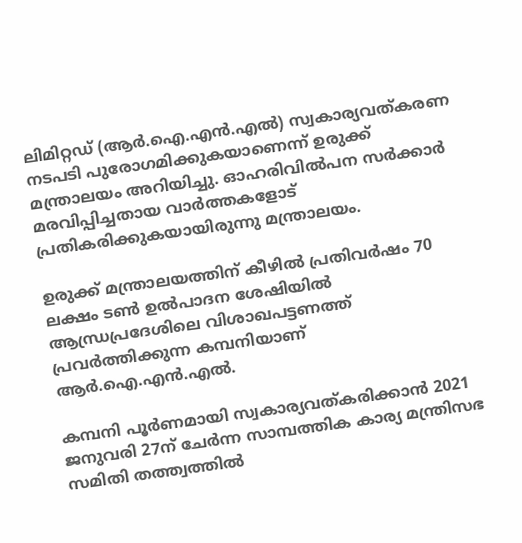ലിമിറ്റഡ് (ആർ.ഐ.എൻ.എൽ) സ്വകാര്യവത്കരണ നടപടി പുരോഗമിക്കുകയാണെന്ന് ഉരുക്ക് മന്ത്രാലയം അറിയിച്ചു. ഓഹരിവിൽപന സർക്കാർ മരവിപ്പിച്ചതായ വാർത്തകളോട് പ്രതികരിക്കുകയായിരുന്നു മന്ത്രാലയം.

ഉരുക്ക് മന്ത്രാലയത്തിന് കീഴിൽ പ്രതിവർഷം 70 ലക്ഷം ടൺ ഉൽപാദന ശേഷിയിൽ ആന്ധ്രപ്രദേശിലെ വിശാഖപട്ടണത്ത് പ്രവർത്തിക്കുന്ന കമ്പനിയാണ് ആർ.ഐ.എൻ.എൽ.

കമ്പനി പൂർണമായി സ്വകാര്യവത്കരിക്കാൻ 2021 ജനുവരി 27ന് ചേർന്ന സാമ്പത്തിക കാര്യ മന്ത്രിസഭ സമിതി തത്ത്വത്തിൽ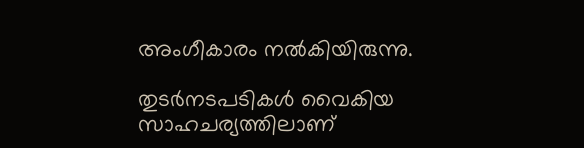അംഗീകാരം നൽകിയിരുന്നു.

തുടർനടപടികൾ വൈകിയ സാഹചര്യത്തിലാണ്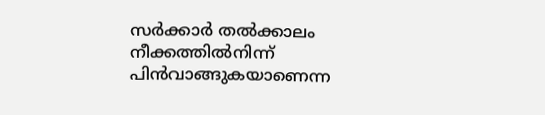സർക്കാർ തൽക്കാലം നീക്കത്തിൽനിന്ന് പിൻവാങ്ങുകയാണെന്ന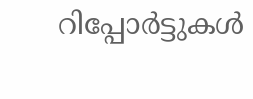റിപ്പോർട്ടുകൾ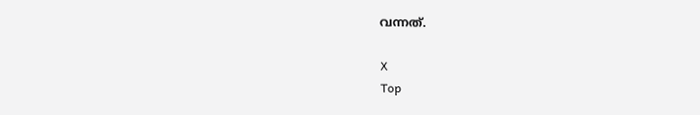വന്നത്.

X
Top